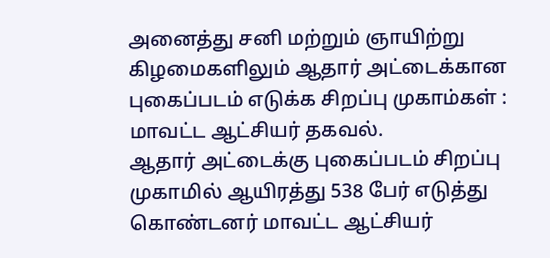அனைத்து சனி மற்றும் ஞாயிற்று கிழமைகளிலும் ஆதார் அட்டைக்கான புகைப்படம் எடுக்க சிறப்பு முகாம்கள் : மாவட்ட ஆட்சியர் தகவல்.
ஆதார் அட்டைக்கு புகைப்படம் சிறப்பு முகாமில் ஆயிரத்து 538 பேர் எடுத்து கொண்டனர் மாவட்ட ஆட்சியர்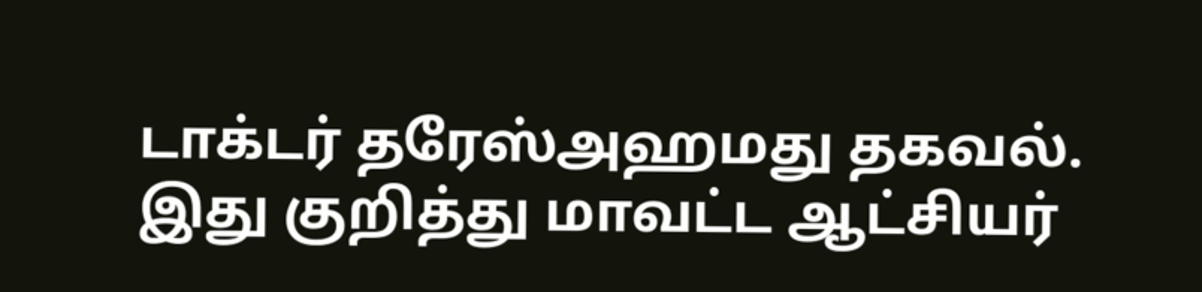டாக்டர் தரேஸ்அஹமது தகவல். இது குறித்து மாவட்ட ஆட்சியர்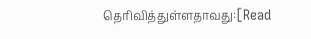தெரிவித்துள்ளதாவது:[Read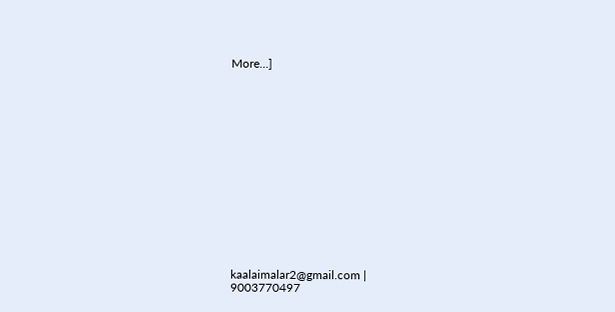More…]















kaalaimalar2@gmail.com |
9003770497